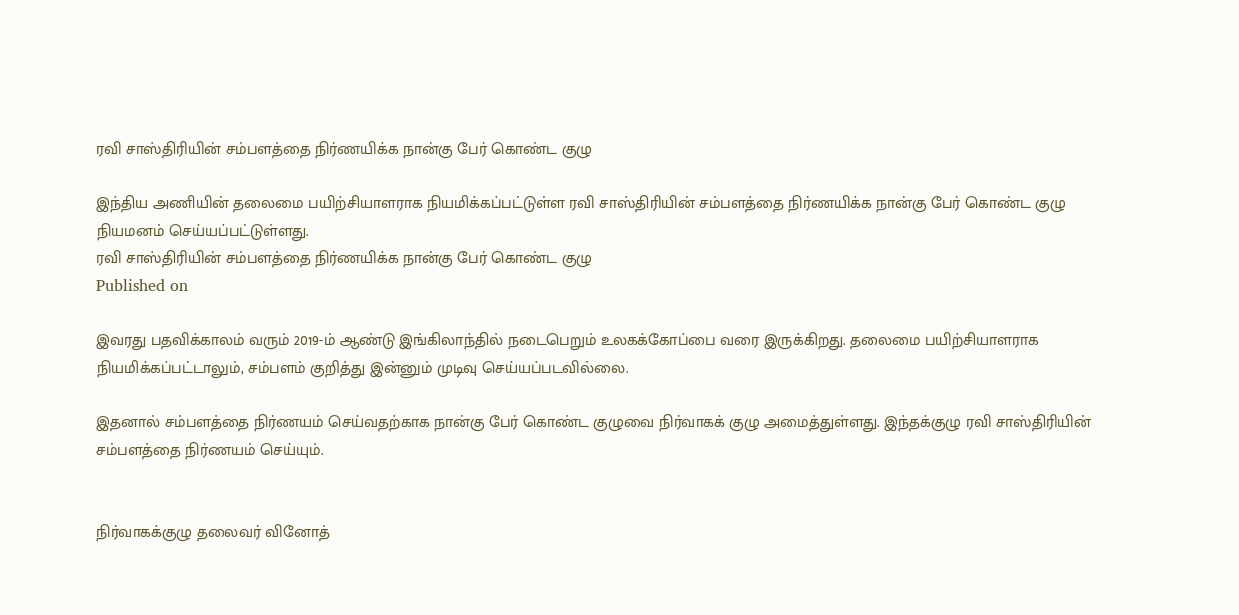ரவி சாஸ்திரியின் சம்பளத்தை நிர்ணயிக்க நான்கு பேர் கொண்ட குழு

இந்திய அணியின் தலைமை பயிற்சியாளராக நியமிக்கப்பட்டுள்ள ரவி சாஸ்திரியின் சம்பளத்தை நிர்ணயிக்க நான்கு பேர் கொண்ட குழு நியமனம் செய்யப்பட்டுள்ளது.
ரவி சாஸ்திரியின் சம்பளத்தை நிர்ணயிக்க நான்கு பேர் கொண்ட குழு
Published on

இவரது பதவிக்காலம் வரும் 2019-ம் ஆண்டு இங்கிலாந்தில் நடைபெறும் உலகக்கோப்பை வரை இருக்கிறது. தலைமை பயிற்சியாளராக நியமிக்கப்பட்டாலும், சம்பளம் குறித்து இன்னும் முடிவு செய்யப்படவில்லை.

இதனால் சம்பளத்தை நிர்ணயம் செய்வதற்காக நான்கு பேர் கொண்ட குழுவை நிர்வாகக் குழு அமைத்துள்ளது. இந்தக்குழு ரவி சாஸ்திரியின் சம்பளத்தை நிர்ணயம் செய்யும்.


நிர்வாகக்குழு தலைவர் வினோத்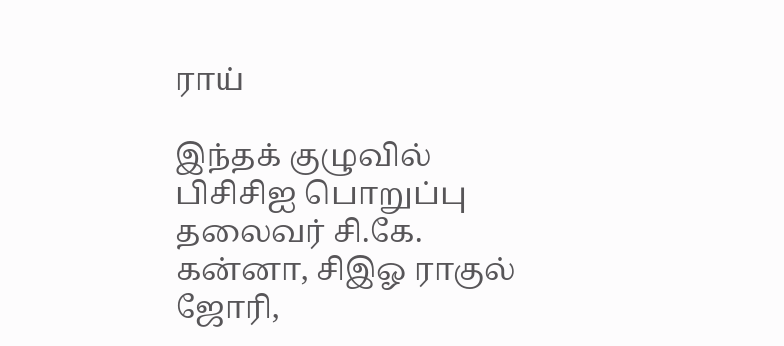ராய்

இந்தக் குழுவில் பிசிசிஐ பொறுப்பு தலைவர் சி.கே. கன்னா, சிஇஓ ராகுல் ஜோரி,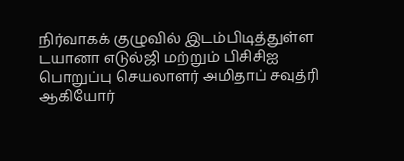நிர்வாகக் குழுவில் இடம்பிடித்துள்ள டயானா எடுல்ஜி மற்றும் பிசிசிஐ பொறுப்பு செயலாளர் அமிதாப் சவுத்ரி ஆகியோர்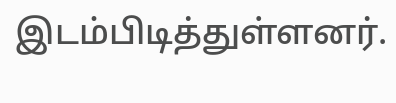இடம்பிடித்துள்ளனர்.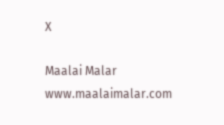X

Maalai Malar
www.maalaimalar.com